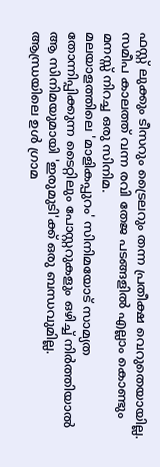ഫസ്റ്റ് ലുക്കും ടീസറും ട്രൈലറും തന്ന പ്രതീക്ഷ വെറുതെയായില്ല. സമീപ കാലത്ത് വന്ന രവി തേജ പടങ്ങളിൽ എല്ലാം കൊണ്ടും മനസ്സ് നിറച്ച ഒരു സിനിമ.
മലയാളത്തിലെ 'മാളികപ്പുറം' സിനിമയോട് സാമ്യത തോന്നിപ്പിക്കുന്ന ടൈറ്റിലും പോസ്റ്ററുകളും ഒഴിച്ച് നിർത്തിയാൽ ആ സിനിമയുമായി 'ഇരുമുടി'ക്ക് ഒരു ബന്ധവുമില്ല.
ആന്ധ്രയിലെ ഉൾ ഗ്രാമ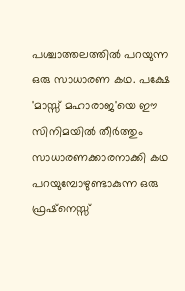പശ്ചാത്തലത്തിൽ പറയുന്ന ഒരു സാധാരണ കഥ. പക്ഷേ 'മാസ്സ് മഹാരാജ'യെ ഈ സിനിമയിൽ തീർത്തും സാധാരണക്കാരനാക്കി കഥ പറയുമ്പോഴുണ്ടാകുന്ന ഒരു ഫ്രഷ്നെസ്സ്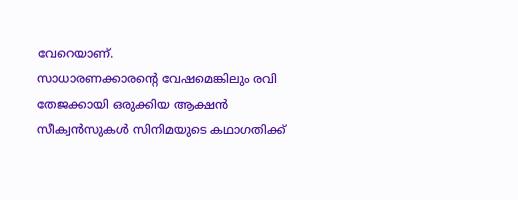വേറെയാണ്.
സാധാരണക്കാരന്റെ വേഷമെങ്കിലും രവി തേജക്കായി ഒരുക്കിയ ആക്ഷൻ സീക്വൻസുകൾ സിനിമയുടെ കഥാഗതിക്ക്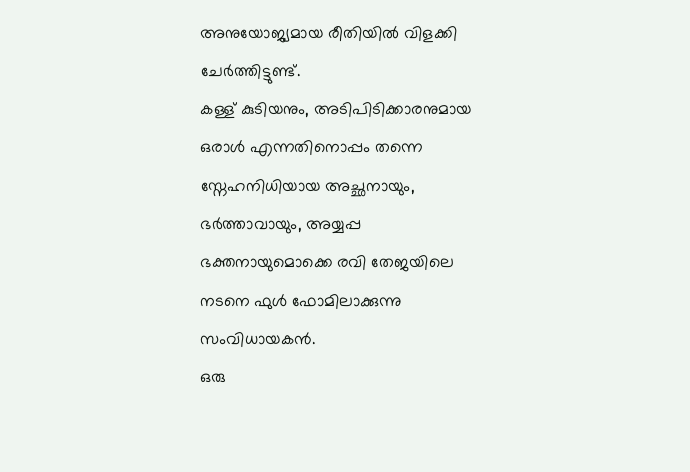അനുയോജ്യമായ രീതിയിൽ വിളക്കി ചേർത്തിട്ടുണ്ട്.
കള്ള് കുടിയനും, അടിപിടിക്കാരനുമായ ഒരാൾ എന്നതിനൊപ്പം തന്നെ സ്നേഹനിധിയായ അച്ഛനായും, ഭർത്താവായും, അയ്യപ്പ ഭക്തനായുമൊക്കെ രവി തേജയിലെ നടനെ ഫുൾ ഫോമിലാക്കുന്നു സംവിധായകൻ.
ഒരു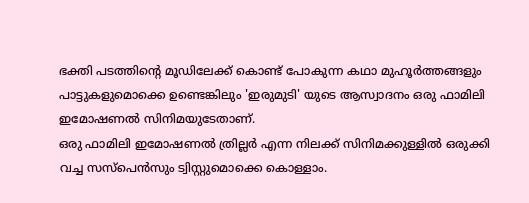ഭക്തി പടത്തിന്റെ മൂഡിലേക്ക് കൊണ്ട് പോകുന്ന കഥാ മുഹൂർത്തങ്ങളും പാട്ടുകളുമൊക്കെ ഉണ്ടെങ്കിലും 'ഇരുമുടി' യുടെ ആസ്വാദനം ഒരു ഫാമിലി ഇമോഷണൽ സിനിമയുടേതാണ്.
ഒരു ഫാമിലി ഇമോഷണൽ ത്രില്ലർ എന്ന നിലക്ക് സിനിമക്കുള്ളിൽ ഒരുക്കി വച്ച സസ്പെൻസും ട്വിസ്റ്റുമൊക്കെ കൊള്ളാം.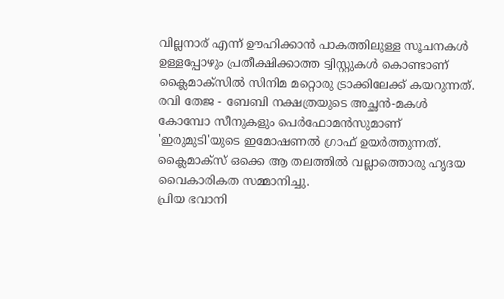വില്ലനാര് എന്ന് ഊഹിക്കാൻ പാകത്തിലുള്ള സൂചനകൾ ഉള്ളപ്പോഴും പ്രതീക്ഷിക്കാത്ത ട്വിസ്റ്റുകൾ കൊണ്ടാണ് ക്ലൈമാക്സിൽ സിനിമ മറ്റൊരു ട്രാക്കിലേക്ക് കയറുന്നത്.
രവി തേജ - ബേബി നക്ഷത്രയുടെ അച്ഛൻ-മകൾ കോമ്പോ സീനുകളും പെർഫോമൻസുമാണ് 'ഇരുമുടി'യുടെ ഇമോഷണൽ ഗ്രാഫ് ഉയർത്തുന്നത്. ക്ലൈമാക്സ് ഒക്കെ ആ തലത്തിൽ വല്ലാത്തൊരു ഹൃദയ വൈകാരികത സമ്മാനിച്ചു.
പ്രിയ ഭവാനി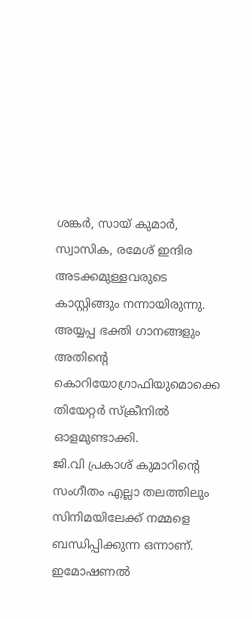ശങ്കർ, സായ് കുമാർ, സ്വാസിക, രമേശ് ഇന്ദിര അടക്കമുള്ളവരുടെ കാസ്റ്റിങ്ങും നന്നായിരുന്നു.
അയ്യപ്പ ഭക്തി ഗാനങ്ങളും അതിന്റെ കൊറിയോഗ്രാഫിയുമൊക്കെ തിയേറ്റർ സ്ക്രീനിൽ ഓളമുണ്ടാക്കി.
ജി.വി പ്രകാശ് കുമാറിന്റെ സംഗീതം എല്ലാ തലത്തിലും സിനിമയിലേക്ക് നമ്മളെ ബന്ധിപ്പിക്കുന്ന ഒന്നാണ്.
ഇമോഷണൽ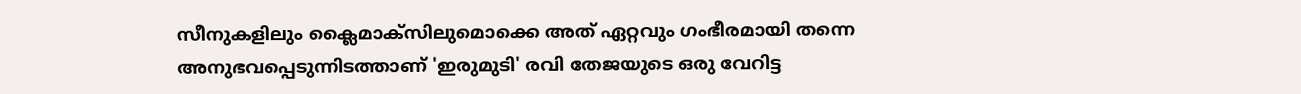സീനുകളിലും ക്ലൈമാക്സിലുമൊക്കെ അത് ഏറ്റവും ഗംഭീരമായി തന്നെ അനുഭവപ്പെടുന്നിടത്താണ് 'ഇരുമുടി' രവി തേജയുടെ ഒരു വേറിട്ട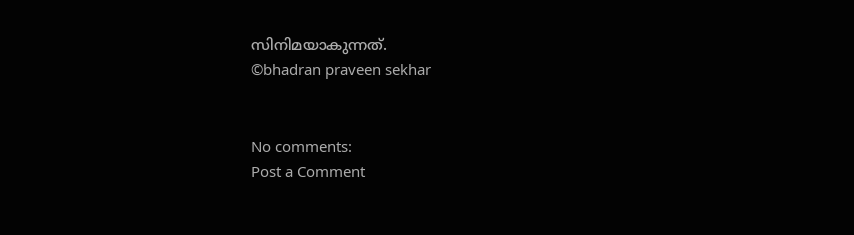സിനിമയാകുന്നത്.
©bhadran praveen sekhar


No comments:
Post a Comment